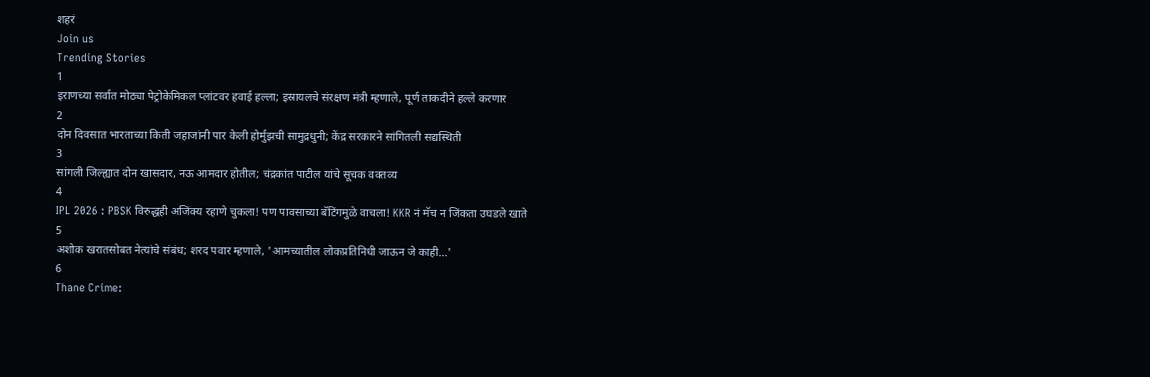शहरं
Join us
Trending Stories
1
इराणच्या सर्वात मोठ्या पेट्रोकेमिकल प्लांटवर हवाई हल्ला; इस्रायलचे संरक्षण मंत्री म्हणाले, पूर्ण ताकदीने हल्ले करणार
2
दोन दिवसात भारताच्या किती जहाजांनी पार केली होर्मुझची सामुद्रधुनी; केंद्र सरकारने सांगितली सद्यस्थिती
3
सांगली जिल्ह्यात दोन खासदार, नऊ आमदार होतील; चंद्रकांत पाटील यांचे सूचक वक्तव्य
4
IPL 2026 : PBSK विरुद्धही अजिंक्य रहाणे चुकला! पण पावसाच्या बॅटिंगमुळे वाचला! KKR नं मॅच न जिंकता उघडले खाते
5
अशोक खरातसोबत नेत्यांचे संबंध; शरद पवार म्हणाले, 'आमच्यातील लोकप्रतिनिधी जाऊन जे काही...'
6
Thane Crime: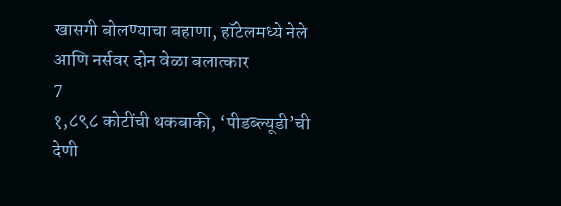खासगी बोलण्याचा बहाणा, हॉटेलमध्ये नेले आणि नर्सवर दोन वेळा बलात्कार
7
१,८९८ कोटींची थकबाकी, ‘पीडब्ल्यूडी’ची देणी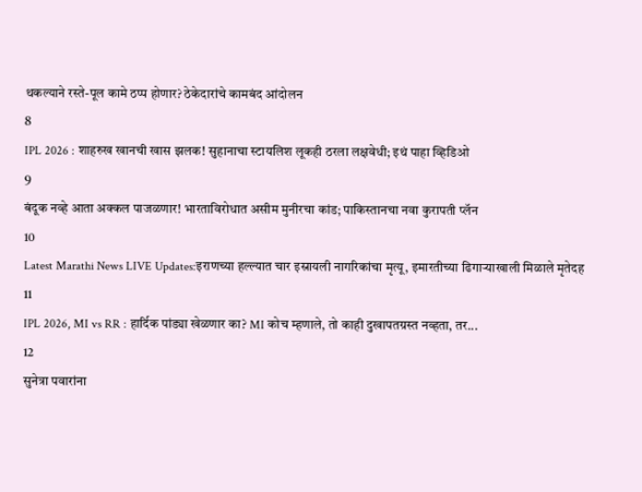थकल्याने रस्ते-पूल कामे ठप्प होणार? ठेकेदारांचे कामबंद आंदोलन
8
IPL 2026 : शाहरुख खानची खास झलक! सुहानाचा स्टायलिश लूकही ठरला लक्षवेधी; इथं पाहा व्हिडिओ
9
बंदूक नव्हे आता अक्कल पाजळणार! भारताविरोधात असीम मुनीरचा कांड; पाकिस्तानचा नवा कुरापती प्लॅन
10
Latest Marathi News LIVE Updates:इराणच्या हल्ल्यात चार इस्रायली नागरिकांचा मृत्यू, इमारतीच्या ढिगाऱ्याखाली मिळाले मृतेदह
11
IPL 2026, MI vs RR : हार्दिक पांड्या खेळणार का? MI कोच म्हणाले, तो काही दुखापतग्रस्त नव्हता, तर...
12
सुनेत्रा पवारांना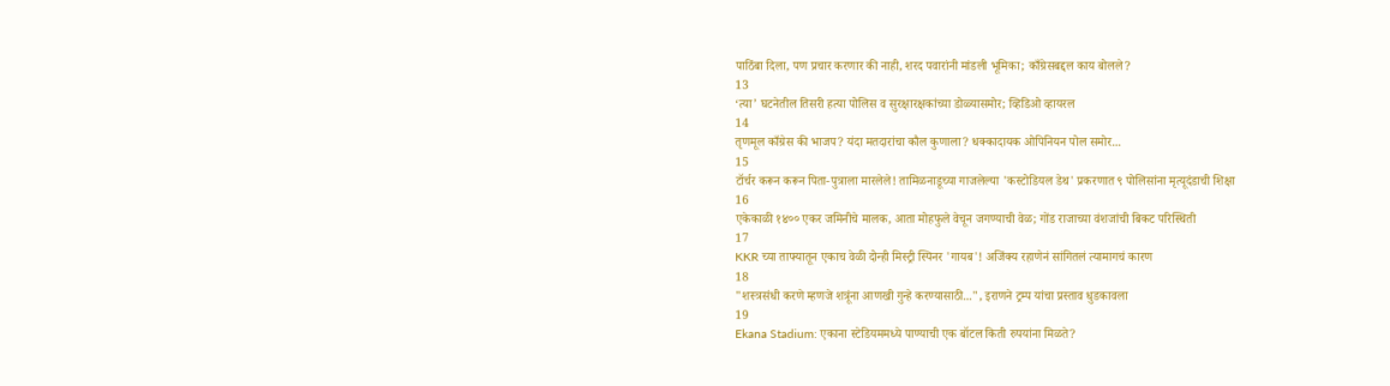पाठिंबा दिला, पण प्रचार करणार की नाही, शरद पवारांनी मांडली भूमिका; काँग्रेसबद्दल काय बोलले?
13
‘त्या’ घटनेतील तिसरी हत्या पोलिस व सुरक्षारक्षकांच्या डोळ्यासमोर; व्हिडिओ व्हायरल
14
तृणमूल काँग्रेस की भाजप? यंदा मतदारांचा कौल कुणाला? धक्कादायक ओपिनियन पोल समोर...
15
टॉर्चर करून करून पिता-पुत्राला मारलेले! तामिळनाडूच्या गाजलेल्या 'कस्टोडियल डेथ' प्रकरणात ९ पोलिसांना मृत्यूदंडाची शिक्षा
16
एकेकाळी १४०० एकर जमिनीचे मालक, आता मोहफुले वेचून जगण्याची वेळ; गोंड राजाच्या वंशजांची बिकट परिस्थिती
17
KKR च्या ताफ्यातून एकाच वेळी दोन्ही मिस्ट्री स्पिनर 'गायब'! अजिंक्य रहाणेनं सांगितलं त्यामागचं कारण
18
"शस्त्रसंधी करणे म्हणजे शत्रूंना आणखी गुन्हे करण्यासाठी...", इराणने ट्रम्प यांचा प्रस्ताव धुडकावला
19
Ekana Stadium: एकाना स्टेडियममध्ये पाण्याची एक बॉटल किती रुपयांना मिळते?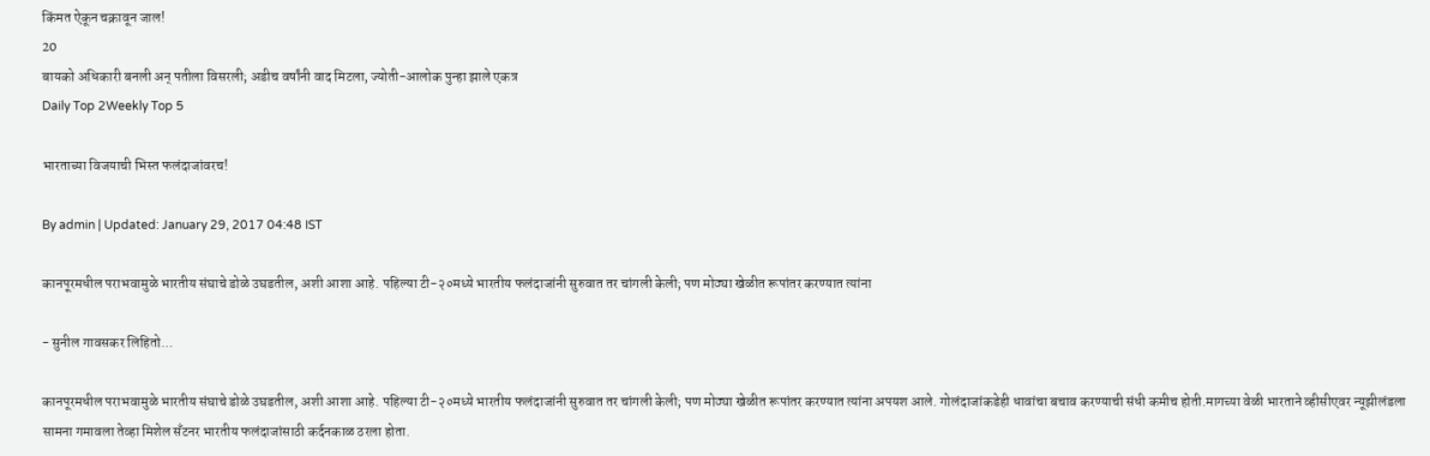किंमत ऐकून चक्रावून जाल!
20
बायको अधिकारी बनली अन् पतीला विसरली; अडीच वर्षांनी वाद मिटला, ज्योती-आलोक पुन्हा झाले एकत्र
Daily Top 2Weekly Top 5

भारताच्या विजयाची भिस्त फलंदाजांवरच!

By admin | Updated: January 29, 2017 04:48 IST

कानपूरमधील पराभवामुळे भारतीय संघाचे डोळे उघडतील, अशी आशा आहे. पहिल्या टी-२०मध्ये भारतीय फलंदाजांनी सुरुवात तर चांगली केली; पण मोठ्या खेळीत रूपांतर करण्यात त्यांना

- सुनील गावसकर लिहितो...

कानपूरमधील पराभवामुळे भारतीय संघाचे डोळे उघडतील, अशी आशा आहे. पहिल्या टी-२०मध्ये भारतीय फलंदाजांनी सुरुवात तर चांगली केली; पण मोठ्या खेळीत रूपांतर करण्यात त्यांना अपयश आले. गोलंदाजांकडेही धावांचा बचाव करण्याची संधी कमीच होती.मागच्या वेळी भारताने व्हीसीएवर न्यूझीलंडला सामना गमावला तेव्हा मिशेल सँटनर भारतीय फलंदाजांसाठी कर्दनकाळ ठरला होता.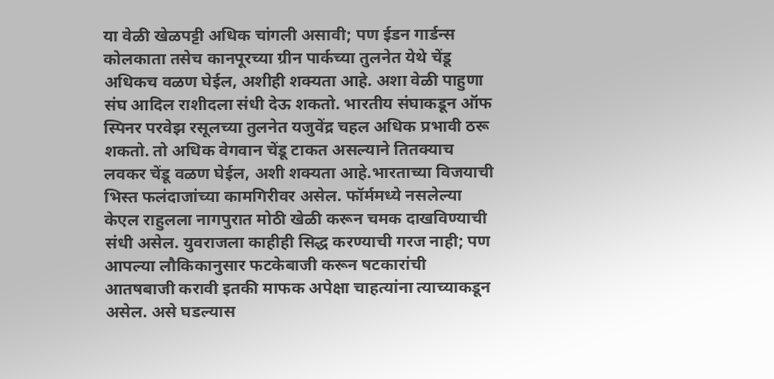या वेळी खेळपट्टी अधिक चांगली असावी; पण ईडन गार्डन्स कोलकाता तसेच कानपूरच्या ग्रीन पार्कच्या तुलनेत येथे चेंडू अधिकच वळण घेईल, अशीही शक्यता आहे. अशा वेळी पाहुणा संघ आदिल राशीदला संधी देऊ शकतो. भारतीय संघाकडून ऑफ स्पिनर परवेझ रसूलच्या तुलनेत यजुवेंद्र चहल अधिक प्रभावी ठरू शकतो. तो अधिक वेगवान चेंडू टाकत असल्याने तितक्याच लवकर चेंडू वळण घेईल, अशी शक्यता आहे.भारताच्या विजयाची भिस्त फलंदाजांच्या कामगिरीवर असेल. फॉर्ममध्ये नसलेल्या केएल राहुलला नागपुरात मोठी खेळी करून चमक दाखविण्याची संधी असेल. युवराजला काहीही सिद्ध करण्याची गरज नाही; पण आपल्या लौकिकानुसार फटकेबाजी करून षटकारांची आतषबाजी करावी इतकी माफक अपेक्षा चाहत्यांना त्याच्याकडून असेल. असे घडल्यास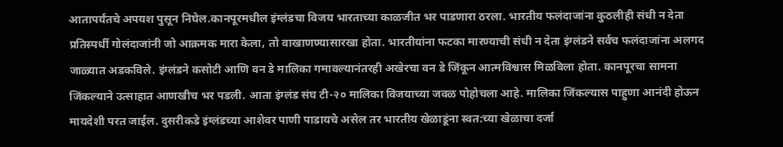आतापर्यंतचे अपयश पुसून निघेल.कानपूरमधील इंग्लंडचा विजय भारताच्या काळजीत भर पाडणारा ठरला. भारतीय फलंदाजांना कुठलीही संधी न देता प्रतिस्पर्धी गोलंदाजांनी जो आक्रमक मारा केला, तो वाखाणण्यासारखा होता. भारतीयांना फटका मारण्याची संधी न देता इंग्लंडने सर्वच फलंदाजांना अलगद जाळ्यात अडकविले. इंग्लंडने कसोटी आणि वन डे मालिका गमावल्यानंतरही अखेरचा वन डे जिंकून आत्मविश्वास मिळविला होता. कानपूरचा सामना जिंकल्याने उत्साहात आणखीच भर पडली. आता इंग्लंड संघ टी-२० मालिका विजयाच्या जवळ पोहोचला आहे. मालिका जिंकल्यास पाहुणा आनंदी होऊन मायदेशी परत जाईल. दुसरीकडे इंग्लंडच्या आशेवर पाणी पाडायचे असेल तर भारतीय खेळाडूंना स्वत:च्या खेळाचा दर्जा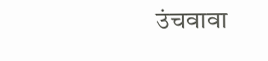उंचवावा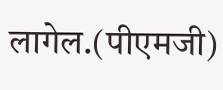लागेल.(पीएमजी)